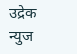उद्रेक न्युज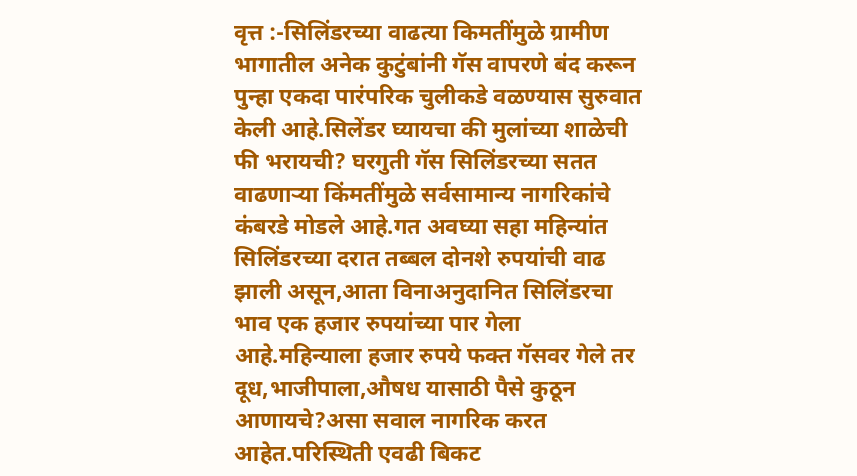वृत्त :-सिलिंडरच्या वाढत्या किमतींमुळे ग्रामीण भागातील अनेक कुटुंबांनी गॅस वापरणे बंद करून पुन्हा एकदा पारंपरिक चुलीकडे वळण्यास सुरुवात केली आहे.सिलेंडर घ्यायचा की मुलांच्या शाळेची फी भरायची? घरगुती गॅस सिलिंडरच्या सतत वाढणाऱ्या किंमतींमुळे सर्वसामान्य नागरिकांचे कंबरडे मोडले आहे.गत अवघ्या सहा महिन्यांत सिलिंडरच्या दरात तब्बल दोनशे रुपयांची वाढ झाली असून,आता विनाअनुदानित सिलिंडरचा भाव एक हजार रुपयांच्या पार गेला आहे.महिन्याला हजार रुपये फक्त गॅसवर गेले तर दूध,भाजीपाला,औषध यासाठी पैसे कुठून आणायचे?असा सवाल नागरिक करत आहेत.परिस्थिती एवढी बिकट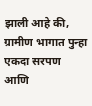झाली आहे की, ग्रामीण भागात पुन्हा एकदा सरपण आणि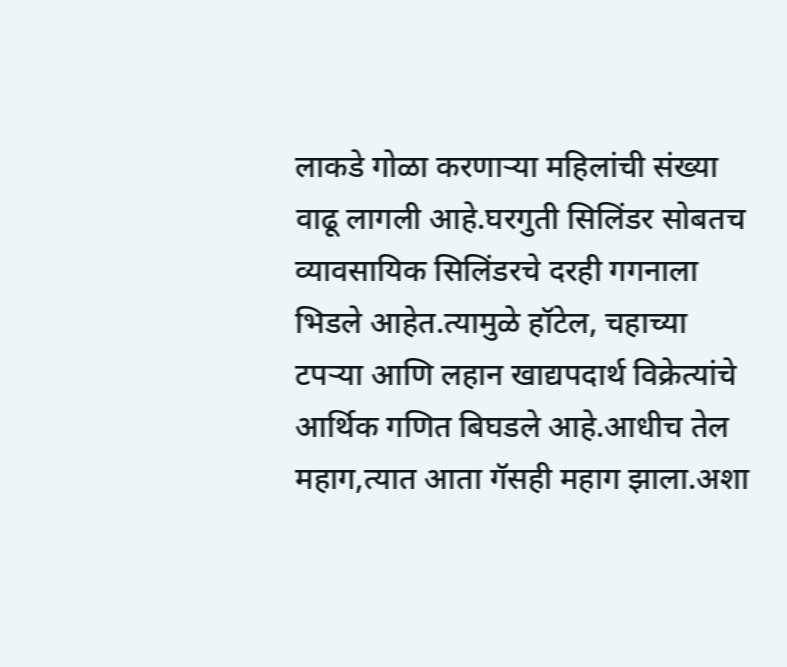लाकडे गोळा करणाऱ्या महिलांची संख्या वाढू लागली आहे.घरगुती सिलिंडर सोबतच व्यावसायिक सिलिंडरचे दरही गगनाला भिडले आहेत.त्यामुळे हॉटेल, चहाच्या टपऱ्या आणि लहान खाद्यपदार्थ विक्रेत्यांचे आर्थिक गणित बिघडले आहे.आधीच तेल महाग,त्यात आता गॅसही महाग झाला.अशा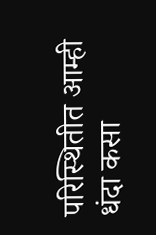परिस्थितीत आम्ही धंदा कसा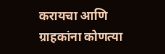करायचा आणि ग्राहकांना कोणत्या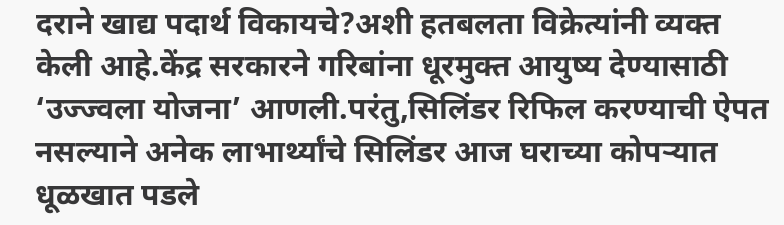दराने खाद्य पदार्थ विकायचे?अशी हतबलता विक्रेत्यांनी व्यक्त केली आहे.केंद्र सरकारने गरिबांना धूरमुक्त आयुष्य देण्यासाठी ‘उज्ज्वला योजना’ आणली.परंतु,सिलिंडर रिफिल करण्याची ऐपत नसल्याने अनेक लाभार्थ्यांचे सिलिंडर आज घराच्या कोपऱ्यात धूळखात पडले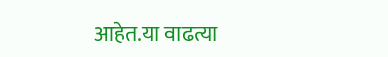आहेत.या वाढत्या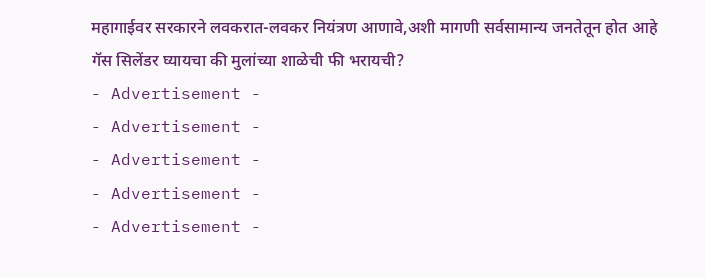महागाईवर सरकारने लवकरात-लवकर नियंत्रण आणावे,अशी मागणी सर्वसामान्य जनतेतून होत आहे
गॅस सिलेंडर घ्यायचा की मुलांच्या शाळेची फी भरायची?
- Advertisement -
- Advertisement -
- Advertisement -
- Advertisement -
- Advertisement -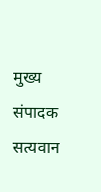मुख्य संपादक
सत्यवान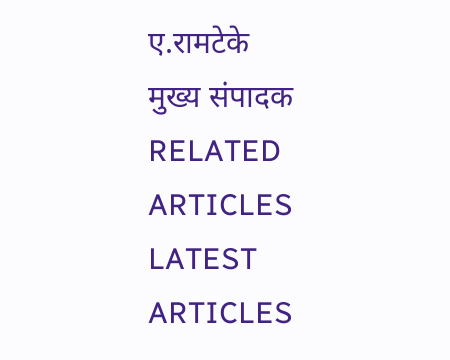ए.रामटेके
मुख्य संपादक
RELATED ARTICLES
LATEST ARTICLES